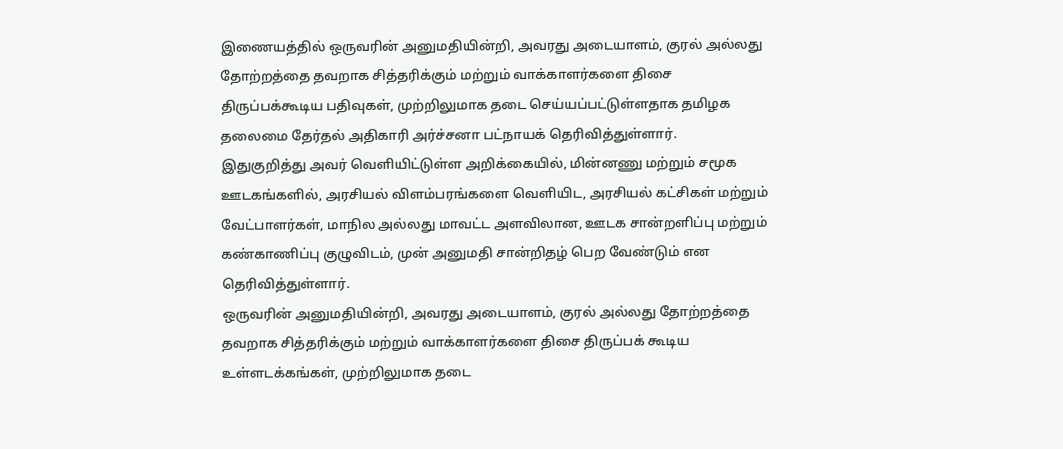இணையத்தில் ஒருவரின் அனுமதியின்றி, அவரது அடையாளம், குரல் அல்லது தோற்றத்தை தவறாக சித்தரிக்கும் மற்றும் வாக்காளர்களை திசை திருப்பக்கூடிய பதிவுகள், முற்றிலுமாக தடை செய்யப்பட்டுள்ளதாக தமிழக தலைமை தேர்தல் அதிகாரி அர்ச்சனா பட்நாயக் தெரிவித்துள்ளார்.
இதுகுறித்து அவர் வெளியிட்டுள்ள அறிக்கையில், மின்னணு மற்றும் சமூக ஊடகங்களில், அரசியல் விளம்பரங்களை வெளியிட, அரசியல் கட்சிகள் மற்றும் வேட்பாளர்கள், மாநில அல்லது மாவட்ட அளவிலான, ஊடக சான்றளிப்பு மற்றும் கண்காணிப்பு குழுவிடம், முன் அனுமதி சான்றிதழ் பெற வேண்டும் என தெரிவித்துள்ளார்.
ஒருவரின் அனுமதியின்றி, அவரது அடையாளம், குரல் அல்லது தோற்றத்தை தவறாக சித்தரிக்கும் மற்றும் வாக்காளர்களை திசை திருப்பக் கூடிய உள்ளடக்கங்கள், முற்றிலுமாக தடை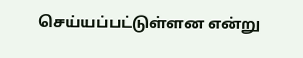செய்யப்பட்டுள்ளன என்று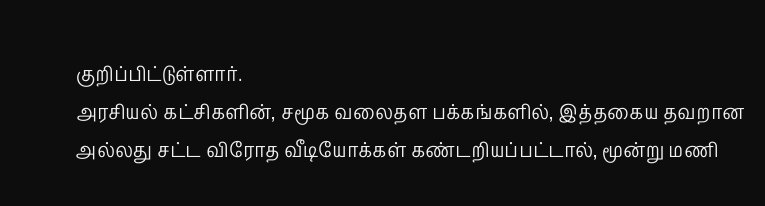குறிப்பிட்டுள்ளார்.
அரசியல் கட்சிகளின், சமூக வலைதள பக்கங்களில், இத்தகைய தவறான அல்லது சட்ட விரோத வீடியோக்கள் கண்டறியப்பட்டால், மூன்று மணி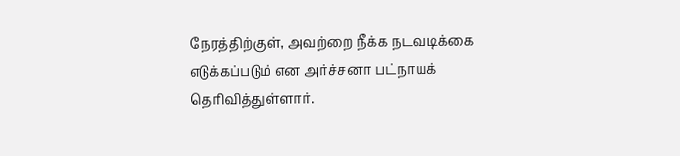நேரத்திற்குள், அவற்றை நீக்க நடவடிக்கை எடுக்கப்படும் என அர்ச்சனா பட்நாயக் தெரிவித்துள்ளார்.